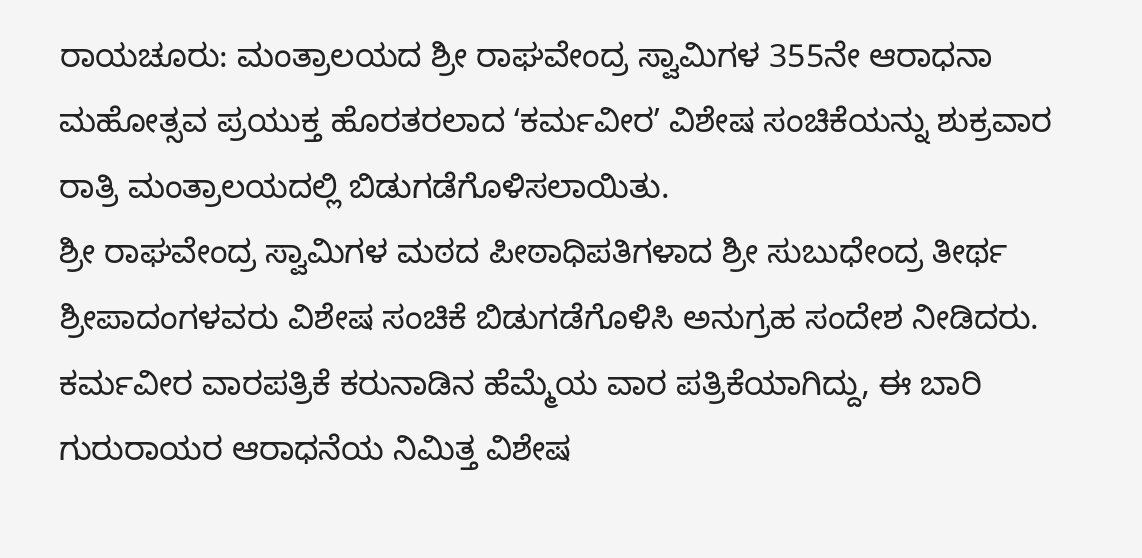ರಾಯಚೂರು: ಮಂತ್ರಾಲಯದ ಶ್ರೀ ರಾಘವೇಂದ್ರ ಸ್ವಾಮಿಗಳ 355ನೇ ಆರಾಧನಾ ಮಹೋತ್ಸವ ಪ್ರಯುಕ್ತ ಹೊರತರಲಾದ ʻಕರ್ಮವೀರʼ ವಿಶೇಷ ಸಂಚಿಕೆಯನ್ನು ಶುಕ್ರವಾರ ರಾತ್ರಿ ಮಂತ್ರಾಲಯದಲ್ಲಿ ಬಿಡುಗಡೆಗೊಳಿಸಲಾಯಿತು.
ಶ್ರೀ ರಾಘವೇಂದ್ರ ಸ್ವಾಮಿಗಳ ಮಠದ ಪೀಠಾಧಿಪತಿಗಳಾದ ಶ್ರೀ ಸುಬುಧೇಂದ್ರ ತೀರ್ಥ ಶ್ರೀಪಾದಂಗಳವರು ವಿಶೇಷ ಸಂಚಿಕೆ ಬಿಡುಗಡೆಗೊಳಿಸಿ ಅನುಗ್ರಹ ಸಂದೇಶ ನೀಡಿದರು.
ಕರ್ಮವೀರ ವಾರಪತ್ರಿಕೆ ಕರುನಾಡಿನ ಹೆಮ್ಮೆಯ ವಾರ ಪತ್ರಿಕೆಯಾಗಿದ್ದು, ಈ ಬಾರಿ ಗುರುರಾಯರ ಆರಾಧನೆಯ ನಿಮಿತ್ತ ವಿಶೇಷ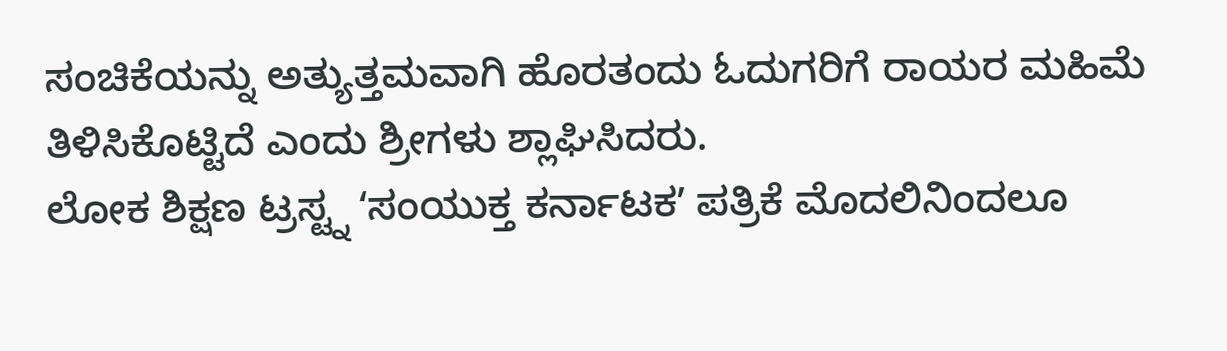ಸಂಚಿಕೆಯನ್ನು ಅತ್ಯುತ್ತಮವಾಗಿ ಹೊರತಂದು ಓದುಗರಿಗೆ ರಾಯರ ಮಹಿಮೆ ತಿಳಿಸಿಕೊಟ್ಟಿದೆ ಎಂದು ಶ್ರೀಗಳು ಶ್ಲಾಘಿಸಿದರು.
ಲೋಕ ಶಿಕ್ಷಣ ಟ್ರಸ್ಟ್ನ ʻಸಂಯುಕ್ತ ಕರ್ನಾಟಕʼ ಪತ್ರಿಕೆ ಮೊದಲಿನಿಂದಲೂ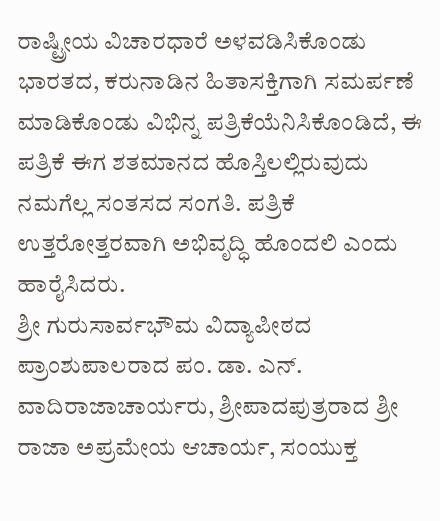ರಾಷ್ಟ್ರೀಯ ವಿಚಾರಧಾರೆ ಅಳವಡಿಸಿಕೊಂಡು ಭಾರತದ, ಕರುನಾಡಿನ ಹಿತಾಸಕ್ತಿಗಾಗಿ ಸಮರ್ಪಣೆ ಮಾಡಿಕೊಂಡು ವಿಭಿನ್ನ ಪತ್ರಿಕೆಯೆನಿಸಿಕೊಂಡಿದೆ, ಈ ಪತ್ರಿಕೆ ಈಗ ಶತಮಾನದ ಹೊಸ್ತಿಲಲ್ಲಿರುವುದು ನಮಗೆಲ್ಲ ಸಂತಸದ ಸಂಗತಿ. ಪತ್ರಿಕೆ ಉತ್ತರೋತ್ತರವಾಗಿ ಅಭಿವೃದ್ಧಿ ಹೊಂದಲಿ ಎಂದು ಹಾರೈಸಿದರು.
ಶ್ರೀ ಗುರುಸಾರ್ವಭೌಮ ವಿದ್ಯಾಪೀಠದ ಪ್ರಾಂಶುಪಾಲರಾದ ಪಂ. ಡಾ. ಎನ್. ವಾದಿರಾಜಾಚಾರ್ಯರು, ಶ್ರೀಪಾದಪುತ್ರರಾದ ಶ್ರೀ ರಾಜಾ ಅಪ್ರಮೇಯ ಆಚಾರ್ಯ, ಸಂಯುಕ್ತ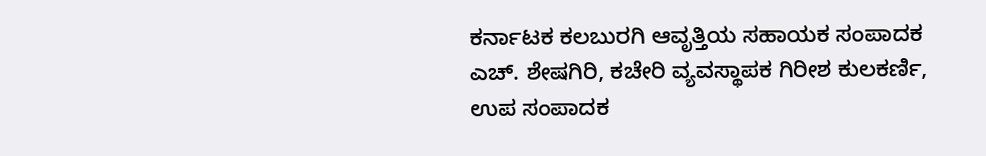ಕರ್ನಾಟಕ ಕಲಬುರಗಿ ಆವೃತ್ತಿಯ ಸಹಾಯಕ ಸಂಪಾದಕ ಎಚ್. ಶೇಷಗಿರಿ, ಕಚೇರಿ ವ್ಯವಸ್ಥಾಪಕ ಗಿರೀಶ ಕುಲಕರ್ಣಿ, ಉಪ ಸಂಪಾದಕ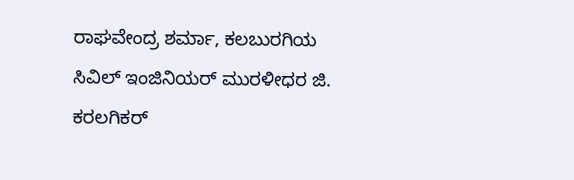ರಾಘವೇಂದ್ರ ಶರ್ಮಾ, ಕಲಬುರಗಿಯ ಸಿವಿಲ್ ಇಂಜಿನಿಯರ್ ಮುರಳೀಧರ ಜಿ. ಕರಲಗಿಕರ್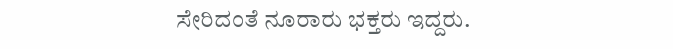ಸೇರಿದಂತೆ ನೂರಾರು ಭಕ್ತರು ಇದ್ದರು.